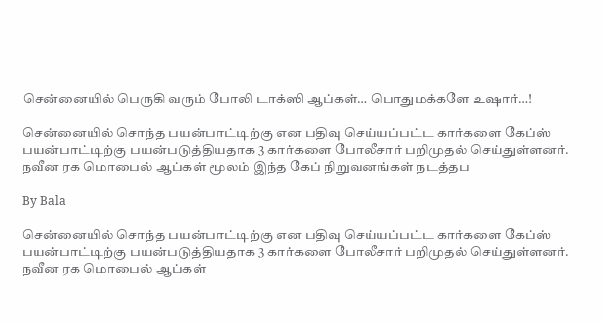சென்னையில் பெருகி வரும் போலி டாக்ஸி ஆப்கள்… பொதுமக்களே உஷார்…!

சென்னையில் சொந்த பயன்பாட்டிற்கு என பதிவு செய்யப்பட்ட கார்களை கேப்ஸ் பயன்பாட்டிற்கு பயன்படுத்தியதாக 3 கார்களை போலீசார் பறிமுதல் செய்துள்ளனர். நவீன ரக மொபைல் ஆப்கள் மூலம் இந்த கேப் நிறுவனங்கள் நடத்தப

By Bala

சென்னையில் சொந்த பயன்பாட்டிற்கு என பதிவு செய்யப்பட்ட கார்களை கேப்ஸ் பயன்பாட்டிற்கு பயன்படுத்தியதாக 3 கார்களை போலீசார் பறிமுதல் செய்துள்ளனர். நவீன ரக மொபைல் ஆப்கள்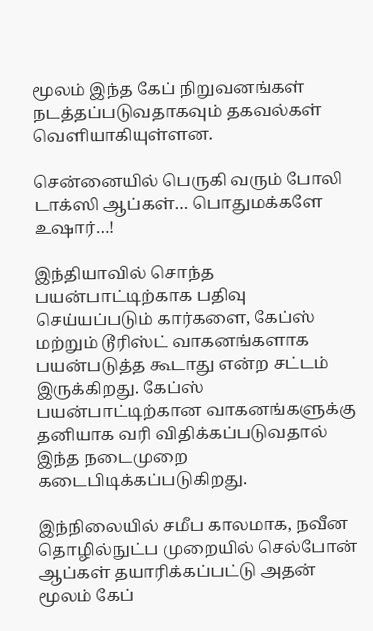மூலம் இந்த கேப் நிறுவனங்கள் நடத்தப்படுவதாகவும் தகவல்கள் வெளியாகியுள்ளன.

சென்னையில் பெருகி வரும் போலி டாக்ஸி ஆப்கள்… பொதுமக்களே உஷார்…!

இந்தியாவில் சொந்த பயன்பாட்டிற்காக பதிவு செய்யப்படும் கார்களை, கேப்ஸ் மற்றும் டூரிஸ்ட் வாகனங்களாக பயன்படுத்த கூடாது என்ற சட்டம் இருக்கிறது. கேப்ஸ் பயன்பாட்டிற்கான வாகனங்களுக்கு தனியாக வரி விதிக்கப்படுவதால் இந்த நடைமுறை கடைபிடிக்கப்படுகிறது.

இந்நிலையில் சமீப காலமாக, நவீன தொழில்நுட்ப முறையில் செல்போன் ஆப்கள் தயாரிக்கப்பட்டு அதன் மூலம் கேப்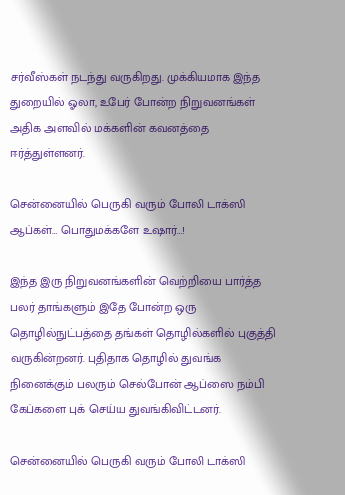சர்வீஸ்கள் நடந்து வருகிறது. முக்கியமாக இந்த துறையில் ஓலா, உபேர் போன்ற நிறுவனங்கள் அதிக அளவில் மக்களின் கவனத்தை ஈர்த்துள்ளனர்.

சென்னையில் பெருகி வரும் போலி டாக்ஸி ஆப்கள்… பொதுமக்களே உஷார்…!

இந்த இரு நிறுவனங்களின் வெற்றியை பார்த்த பலர் தாங்களும் இதே போன்ற ஒரு தொழில்நுட்பத்தை தங்கள் தொழில்களில் புகுத்தி வருகின்றனர். புதிதாக தொழில் துவங்க நினைக்கும் பலரும் செல்போன் ஆப்ஸை நம்பி கேப்களை புக் செய்ய துவங்கிவிட்டனர்.

சென்னையில் பெருகி வரும் போலி டாக்ஸி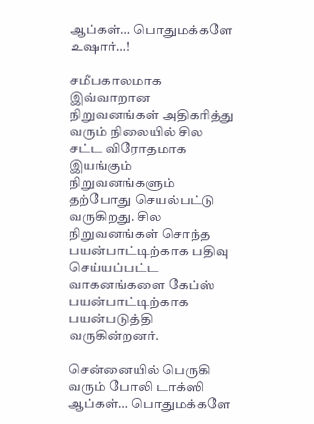ஆப்கள்… பொதுமக்களே உஷார்…!

சமீபகாலமாக இவ்வாறான நிறுவனங்கள் அதிகரித்து வரும் நிலையில் சில சட்ட விரோதமாக இயங்கும் நிறுவனங்களும் தற்போது செயல்பட்டு வருகிறது. சில நிறுவனங்கள் சொந்த பயன்பாட்டிற்காக பதிவு செய்யப்பட்ட வாகனங்களை கேப்ஸ் பயன்பாட்டிற்காக பயன்படுத்தி வருகின்றனர்.

சென்னையில் பெருகி வரும் போலி டாக்ஸி ஆப்கள்… பொதுமக்களே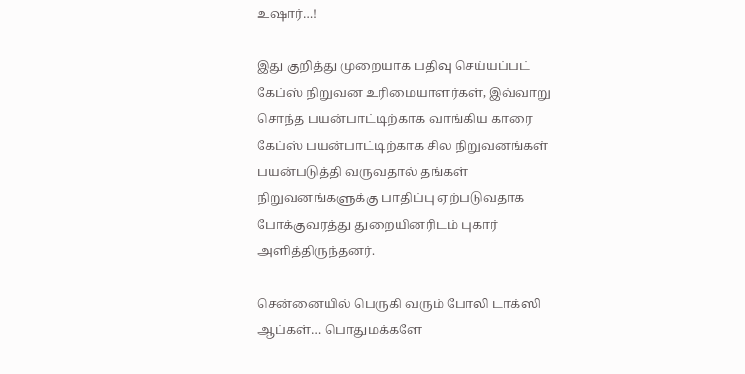உஷார்…!

இது குறித்து முறையாக பதிவு செய்யப்பட் கேப்ஸ் நிறுவன உரிமையாளர்கள், இவ்வாறு சொந்த பயன்பாட்டிற்காக வாங்கிய காரை கேப்ஸ் பயன்பாட்டிற்காக சில நிறுவனங்கள் பயன்படுத்தி வருவதால் தங்கள் நிறுவனங்களுக்கு பாதிப்பு ஏற்படுவதாக போக்குவரத்து துறையினரிடம் புகார் அளித்திருந்தனர்.

சென்னையில் பெருகி வரும் போலி டாக்ஸி ஆப்கள்… பொதுமக்களே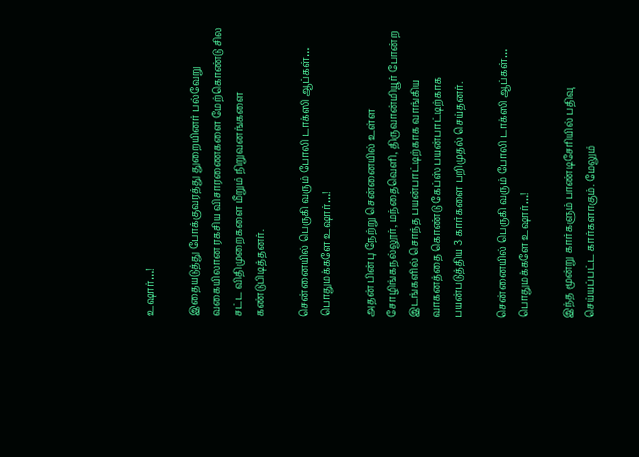உஷார்…!

இதையடுத்து போக்குவரத்து துறையினர் பல்வேறு வகையிலான ரகசிய விசாரணைகளை மேற்கொண்டு சில சட்ட விதிமுறைகளை மீறும் நிறுவனங்களை கண்டுபிடித்தனர்.

சென்னையில் பெருகி வரும் போலி டாக்ஸி ஆப்கள்… பொதுமக்களே உஷார்…!

அதன் பின்பு நேற்று சென்னையில் உள்ள சோழிங்கநல்லூர், மந்தைவெளி, திருவான்மியூர் போன்ற இடங்களில் சொந்த பயன்பாட்டிற்காக வாங்கிய வாகனத்தை கொண்டு கேப்ஸ் பயன்பாட்டிற்காக பயன்படுத்திய 3 கார்களை பறிமுதல் செய்தனர்.

சென்னையில் பெருகி வரும் போலி டாக்ஸி ஆப்கள்… பொதுமக்களே உஷார்…!

இந்த மூன்று கார்களும் பாண்டிசேரியில் பதிவு செய்யப்பட்ட கார்களாகும். மேலும்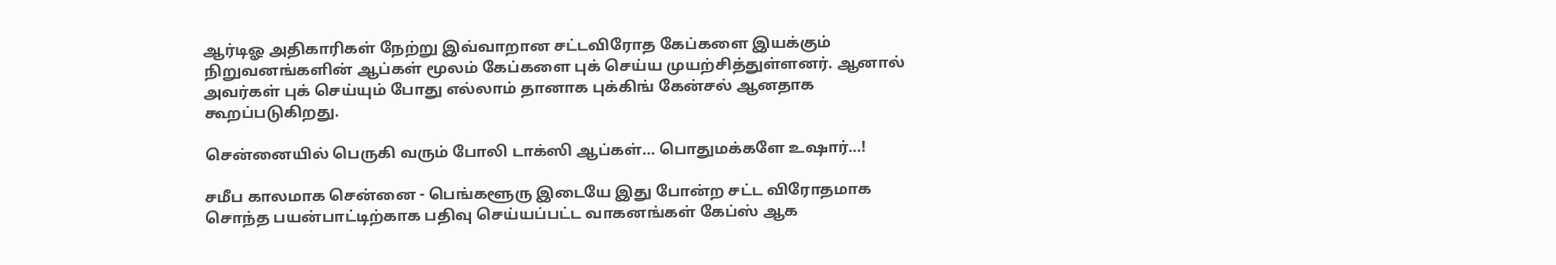ஆர்டிஓ அதிகாரிகள் நேற்று இவ்வாறான சட்டவிரோத கேப்களை இயக்கும் நிறுவனங்களின் ஆப்கள் மூலம் கேப்களை புக் செய்ய முயற்சித்துள்ளனர். ஆனால் அவர்கள் புக் செய்யும் போது எல்லாம் தானாக புக்கிங் கேன்சல் ஆனதாக கூறப்படுகிறது.

சென்னையில் பெருகி வரும் போலி டாக்ஸி ஆப்கள்… பொதுமக்களே உஷார்…!

சமீப காலமாக சென்னை - பெங்களூரு இடையே இது போன்ற சட்ட விரோதமாக சொந்த பயன்பாட்டிற்காக பதிவு செய்யப்பட்ட வாகனங்கள் கேப்ஸ் ஆக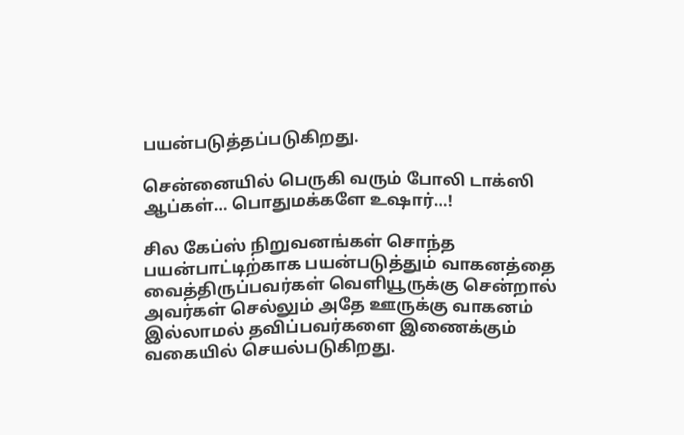பயன்படுத்தப்படுகிறது.

சென்னையில் பெருகி வரும் போலி டாக்ஸி ஆப்கள்… பொதுமக்களே உஷார்…!

சில கேப்ஸ் நிறுவனங்கள் சொந்த பயன்பாட்டிற்காக பயன்படுத்தும் வாகனத்தை வைத்திருப்பவர்கள் வெளியூருக்கு சென்றால் அவர்கள் செல்லும் அதே ஊருக்கு வாகனம் இல்லாமல் தவிப்பவர்களை இணைக்கும் வகையில் செயல்படுகிறது.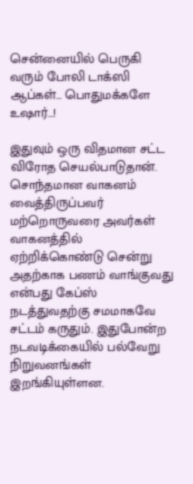சென்னையில் பெருகி வரும் போலி டாக்ஸி ஆப்கள்… பொதுமக்களே உஷார்…!

இதுவும் ஒரு விதமான சட்ட விரோத செயல்பாடுதான். சொந்தமான வாகனம் வைத்திருப்பவர் மற்றொருவரை அவர்கள் வாகனத்தில் ஏற்றிக்கொண்டு சென்று அதற்காக பணம் வாங்குவது என்பது கேப்ஸ் நடத்துவதற்கு சமமாகவே சட்டம் கருதும். இதுபோன்ற நடவடிக்கையில் பல்வேறு நிறுவனங்கள் இறங்கியுள்ளன.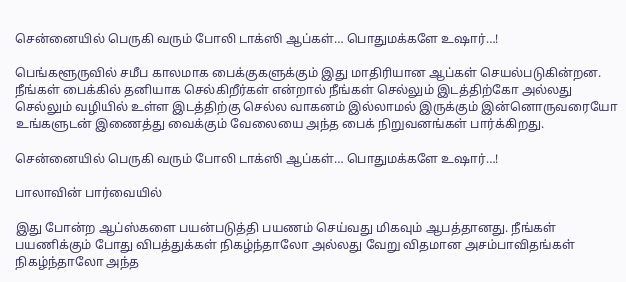சென்னையில் பெருகி வரும் போலி டாக்ஸி ஆப்கள்… பொதுமக்களே உஷார்…!

பெங்களூருவில் சமீப காலமாக பைக்குகளுக்கும் இது மாதிரியான ஆப்கள் செயல்படுகின்றன. நீங்கள் பைக்கில் தனியாக செல்கிறீர்கள் என்றால் நீங்கள் செல்லும் இடத்திற்கோ அல்லது செல்லும் வழியில் உள்ள இடத்திற்கு செல்ல வாகனம் இல்லாமல் இருக்கும் இன்னொருவரையோ உங்களுடன் இணைத்து வைக்கும் வேலையை அந்த பைக் நிறுவனங்கள் பார்க்கிறது.

சென்னையில் பெருகி வரும் போலி டாக்ஸி ஆப்கள்… பொதுமக்களே உஷார்…!

பாலாவின் பார்வையில்

இது போன்ற ஆப்ஸ்களை பயன்படுத்தி பயணம் செய்வது மிகவும் ஆபத்தானது. நீங்கள் பயணிக்கும் போது விபத்துக்கள் நிகழ்ந்தாலோ அல்லது வேறு விதமான அசம்பாவிதங்கள் நிகழ்ந்தாலோ அந்த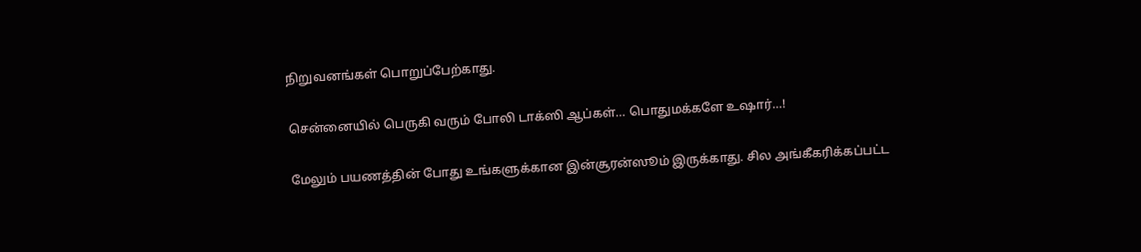நிறுவனங்கள் பொறுப்பேற்காது.

சென்னையில் பெருகி வரும் போலி டாக்ஸி ஆப்கள்… பொதுமக்களே உஷார்…!

மேலும் பயணத்தின் போது உங்களுக்கான இன்சூரன்ஸூம் இருக்காது. சில அங்கீகரிக்கப்பட்ட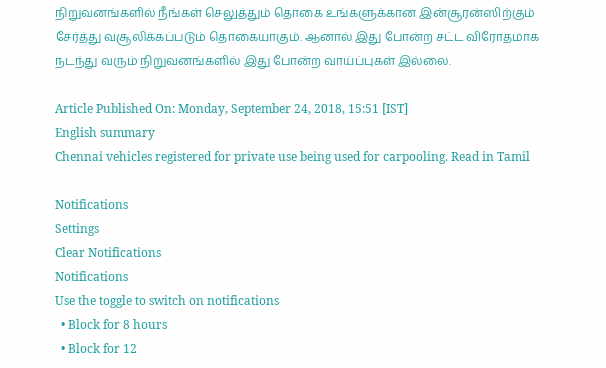நிறுவனங்களில் நீங்கள் செலுத்தும் தொகை உங்களுக்கான இன்சூரன்ஸிற்கும் சேர்த்து வசூலிக்கப்படும் தொகையாகும். ஆனால் இது போன்ற சட்ட விரோதமாக நடந்து வரும் நிறுவனங்களில் இது போன்ற வாய்ப்புகள் இல்லை.

Article Published On: Monday, September 24, 2018, 15:51 [IST]
English summary
Chennai vehicles registered for private use being used for carpooling. Read in Tamil

Notifications
Settings
Clear Notifications
Notifications
Use the toggle to switch on notifications
  • Block for 8 hours
  • Block for 12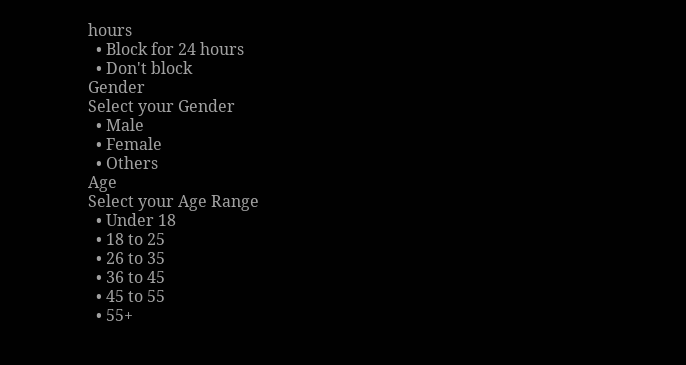hours
  • Block for 24 hours
  • Don't block
Gender
Select your Gender
  • Male
  • Female
  • Others
Age
Select your Age Range
  • Under 18
  • 18 to 25
  • 26 to 35
  • 36 to 45
  • 45 to 55
  • 55+